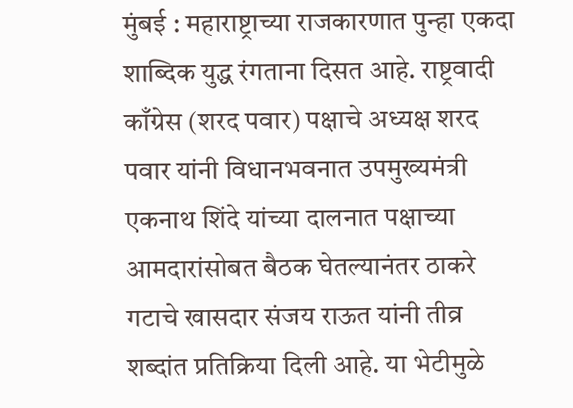मुंबई : महाराष्ट्राच्या राजकारणात पुन्हा एकदा शाब्दिक युद्ध रंगताना दिसत आहे. राष्ट्रवादी काँग्रेस (शरद पवार) पक्षाचे अध्यक्ष शरद पवार यांनी विधानभवनात उपमुख्यमंत्री एकनाथ शिंदे यांच्या दालनात पक्षाच्या आमदारांसोबत बैठक घेतल्यानंतर ठाकरे गटाचे खासदार संजय राऊत यांनी तीव्र शब्दांत प्रतिक्रिया दिली आहे. या भेटीमुळे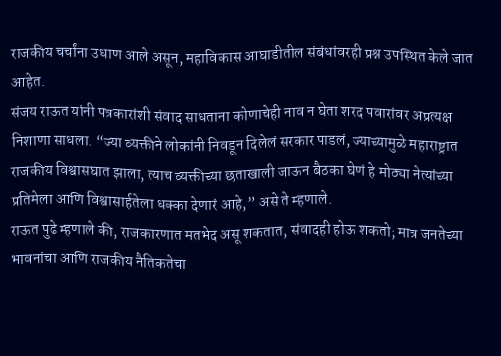राजकीय चर्चांना उधाण आले असून, महाविकास आघाडीतील संबंधांवरही प्रश्न उपस्थित केले जात आहेत.
संजय राऊत यांनी पत्रकारांशी संवाद साधताना कोणाचेही नाव न घेता शरद पवारांवर अप्रत्यक्ष निशाणा साधला. “ज्या व्यक्तीने लोकांनी निवडून दिलेलं सरकार पाडलं, ज्याच्यामुळे महाराष्ट्रात राजकीय विश्वासघात झाला, त्याच व्यक्तीच्या छताखाली जाऊन बैठका घेणं हे मोठ्या नेत्यांच्या प्रतिमेला आणि विश्वासार्हतेला धक्का देणारं आहे,” असे ते म्हणाले.
राऊत पुढे म्हणाले की, राजकारणात मतभेद असू शकतात, संवादही होऊ शकतो; मात्र जनतेच्या भावनांचा आणि राजकीय नैतिकतेचा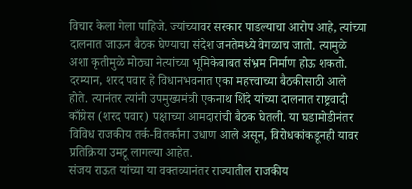विचार केला गेला पाहिजे. ज्यांच्यावर सरकार पाडल्याचा आरोप आहे, त्यांच्या दालनात जाऊन बैठक घेण्याचा संदेश जनतेमध्ये वेगळाच जातो. त्यामुळे अशा कृतीमुळे मोठ्या नेत्यांच्या भूमिकेबाबत संभ्रम निर्माण होऊ शकतो.
दरम्यान, शरद पवार हे विधानभवनात एका महत्त्वाच्या बैठकीसाठी आले होते. त्यानंतर त्यांनी उपमुख्यमंत्री एकनाथ शिंदे यांच्या दालनात राष्ट्रवादी काँग्रेस (शरद पवार) पक्षाच्या आमदारांची बैठक घेतली. या घडामोडीनंतर विविध राजकीय तर्क-वितर्कांना उधाण आले असून, विरोधकांकडूनही यावर प्रतिक्रिया उमटू लागल्या आहेत.
संजय राऊत यांच्या या वक्तव्यानंतर राज्यातील राजकीय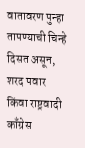वातावरण पुन्हा तापण्याची चिन्हे दिसत असून, शरद पवार किंवा राष्ट्रवादी काँग्रेस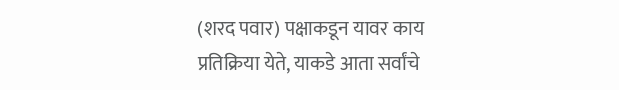(शरद पवार) पक्षाकडून यावर काय प्रतिक्रिया येते, याकडे आता सर्वांचे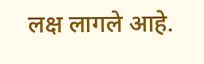लक्ष लागले आहे.